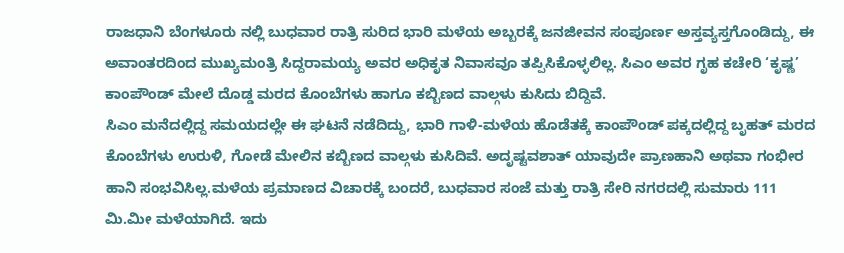ರಾಜಧಾನಿ ಬೆಂಗಳೂರು ನಲ್ಲಿ ಬುಧವಾರ ರಾತ್ರಿ ಸುರಿದ ಭಾರಿ ಮಳೆಯ ಅಬ್ಬರಕ್ಕೆ ಜನಜೀವನ ಸಂಪೂರ್ಣ ಅಸ್ತವ್ಯಸ್ತಗೊಂಡಿದ್ದು, ಈ ಅವಾಂತರದಿಂದ ಮುಖ್ಯಮಂತ್ರಿ ಸಿದ್ದರಾಮಯ್ಯ ಅವರ ಅಧಿಕೃತ ನಿವಾಸವೂ ತಪ್ಪಿಸಿಕೊಳ್ಳಲಿಲ್ಲ. ಸಿಎಂ ಅವರ ಗೃಹ ಕಚೇರಿ ‘ಕೃಷ್ಣ’ ಕಾಂಪೌಂಡ್ ಮೇಲೆ ದೊಡ್ಡ ಮರದ ಕೊಂಬೆಗಳು ಹಾಗೂ ಕಬ್ಬಿಣದ ವಾಲ್ಗಳು ಕುಸಿದು ಬಿದ್ದಿವೆ.
ಸಿಎಂ ಮನೆದಲ್ಲಿದ್ದ ಸಮಯದಲ್ಲೇ ಈ ಘಟನೆ ನಡೆದಿದ್ದು, ಭಾರಿ ಗಾಳಿ-ಮಳೆಯ ಹೊಡೆತಕ್ಕೆ ಕಾಂಪೌಂಡ್ ಪಕ್ಕದಲ್ಲಿದ್ದ ಬೃಹತ್ ಮರದ ಕೊಂಬೆಗಳು ಉರುಳಿ, ಗೋಡೆ ಮೇಲಿನ ಕಬ್ಬಿಣದ ವಾಲ್ಗಳು ಕುಸಿದಿವೆ. ಅದೃಷ್ಟವಶಾತ್ ಯಾವುದೇ ಪ್ರಾಣಹಾನಿ ಅಥವಾ ಗಂಭೀರ ಹಾನಿ ಸಂಭವಿಸಿಲ್ಲ.ಮಳೆಯ ಪ್ರಮಾಣದ ವಿಚಾರಕ್ಕೆ ಬಂದರೆ, ಬುಧವಾರ ಸಂಜೆ ಮತ್ತು ರಾತ್ರಿ ಸೇರಿ ನಗರದಲ್ಲಿ ಸುಮಾರು 111 ಮಿ.ಮೀ ಮಳೆಯಾಗಿದೆ. ಇದು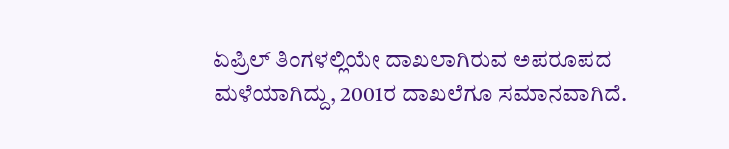ಏಪ್ರಿಲ್ ತಿಂಗಳಲ್ಲಿಯೇ ದಾಖಲಾಗಿರುವ ಅಪರೂಪದ ಮಳೆಯಾಗಿದ್ದು, 2001ರ ದಾಖಲೆಗೂ ಸಮಾನವಾಗಿದೆ.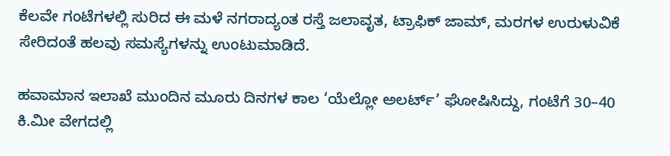ಕೆಲವೇ ಗಂಟೆಗಳಲ್ಲಿ ಸುರಿದ ಈ ಮಳೆ ನಗರಾದ್ಯಂತ ರಸ್ತೆ ಜಲಾವೃತ, ಟ್ರಾಫಿಕ್ ಜಾಮ್, ಮರಗಳ ಉರುಳುವಿಕೆ ಸೇರಿದಂತೆ ಹಲವು ಸಮಸ್ಯೆಗಳನ್ನು ಉಂಟುಮಾಡಿದೆ.

ಹವಾಮಾನ ಇಲಾಖೆ ಮುಂದಿನ ಮೂರು ದಿನಗಳ ಕಾಲ ‘ಯೆಲ್ಲೋ ಅಲರ್ಟ್’ ಘೋಷಿಸಿದ್ದು, ಗಂಟೆಗೆ 30–40 ಕಿ.ಮೀ ವೇಗದಲ್ಲಿ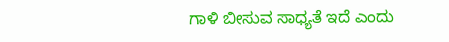ಗಾಳಿ ಬೀಸುವ ಸಾಧ್ಯತೆ ಇದೆ ಎಂದು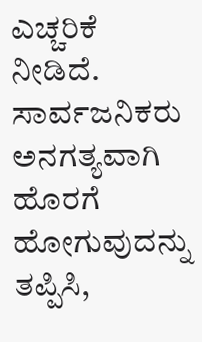ಎಚ್ಚರಿಕೆ ನೀಡಿದೆ. ಸಾರ್ವಜನಿಕರು ಅನಗತ್ಯವಾಗಿ ಹೊರಗೆ ಹೋಗುವುದನ್ನು ತಪ್ಪಿಸಿ,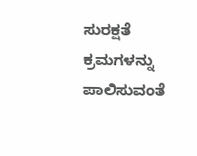ಸುರಕ್ಷತೆ ಕ್ರಮಗಳನ್ನು ಪಾಲಿಸುವಂತೆ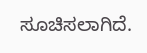ಸೂಚಿಸಲಾಗಿದೆ.